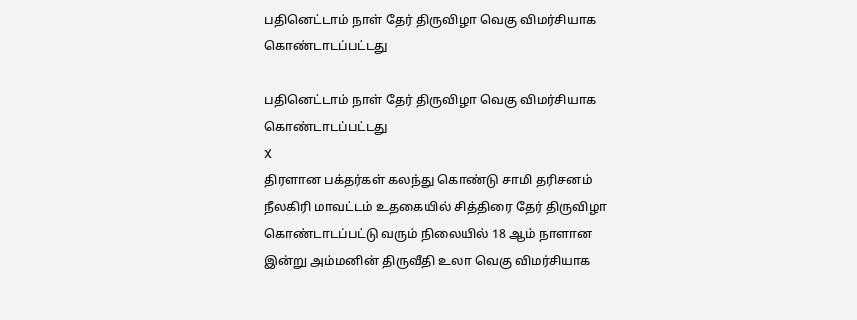பதினெட்டாம் நாள் தேர் திருவிழா வெகு விமர்சியாக கொண்டாடப்பட்டது

பதினெட்டாம் நாள் தேர் திருவிழா வெகு விமர்சியாக கொண்டாடப்பட்டது
X
திரளான பக்தர்கள் கலந்து கொண்டு சாமி தரிசனம்
நீலகிரி மாவட்டம் உதகையில் சித்திரை தேர் திருவிழா கொண்டாடப்பட்டு வரும் நிலையில் 18 ஆம் நாளான இன்று அம்மனின் திருவீதி உலா வெகு விமர்சியாக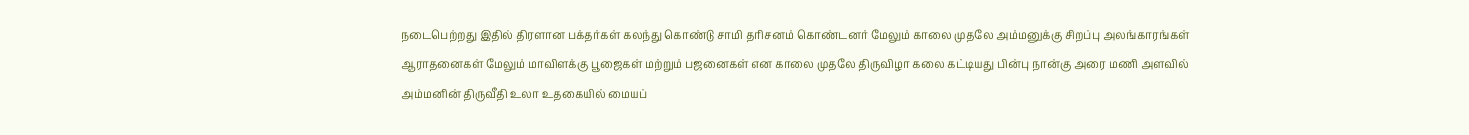நடைபெற்றது இதில் திரளான பக்தர்கள் கலந்து கொண்டு சாமி தரிசனம் கொண்டனர் மேலும் காலை முதலே அம்மனுக்கு சிறப்பு அலங்காரங்கள் ஆராதனைகள் மேலும் மாவிளக்கு பூஜைகள் மற்றும் பஜனைகள் என காலை முதலே திருவிழா கலை கட்டியது பின்பு நான்கு அரை மணி அளவில் அம்மனின் திருவீதி உலா உதகையில் மையப்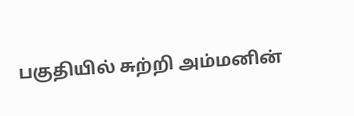பகுதியில் சுற்றி அம்மனின்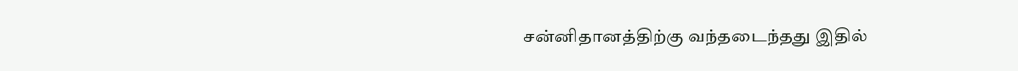சன்னிதானத்திற்கு வந்தடைந்தது இதில்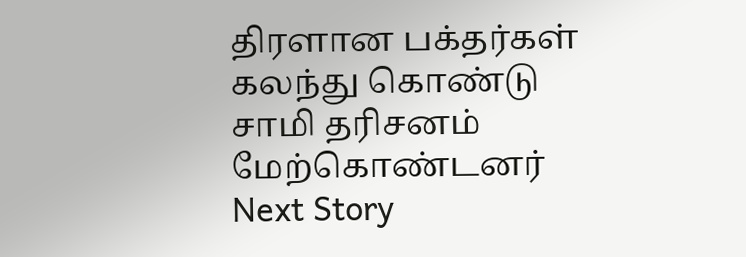திரளான பக்தர்கள் கலந்து கொண்டு சாமி தரிசனம் மேற்கொண்டனர்
Next Story